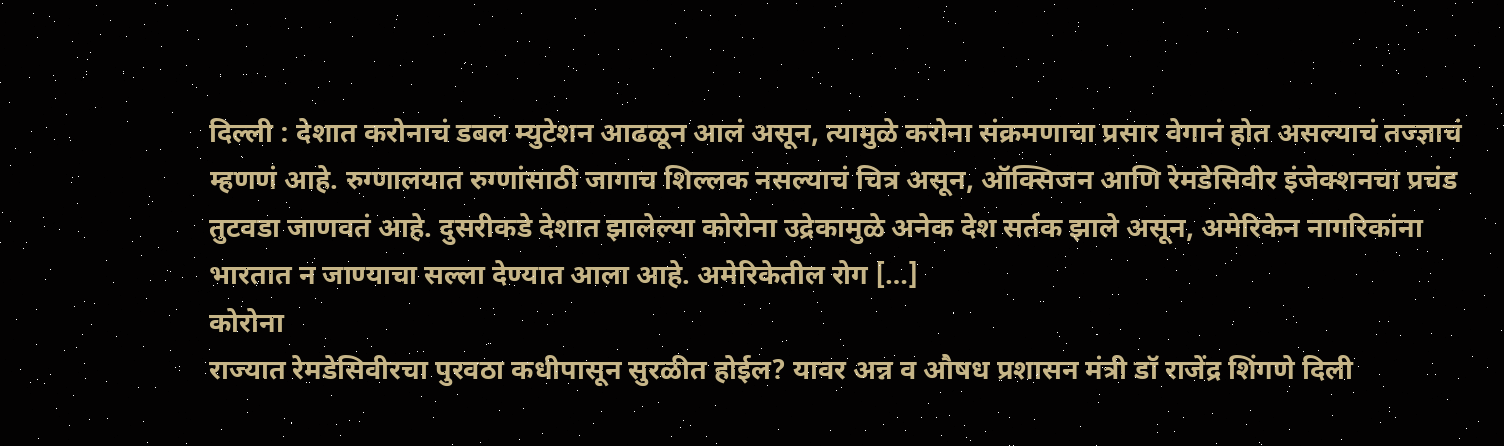दिल्ली : देशात करोनाचं डबल म्युटेशन आढळून आलं असून, त्यामुळे करोना संक्रमणाचा प्रसार वेगानं होत असल्याचं तज्ज्ञाचं म्हणणं आहे. रुग्णालयात रुग्णांसाठी जागाच शिल्लक नसल्याचं चित्र असून, ऑक्सिजन आणि रेमडेसिवीर इंजेक्शनचा प्रचंड तुटवडा जाणवतं आहे. दुसरीकडे देशात झालेल्या कोरोना उद्रेकामुळे अनेक देश सर्तक झाले असून, अमेरिकेन नागरिकांना भारतात न जाण्याचा सल्ला देण्यात आला आहे. अमेरिकेतील रोग […]
कोरोना
राज्यात रेमडेसिवीरचा पुरवठा कधीपासून सुरळीत होईल? यावर अन्न व औषध प्रशासन मंत्री डॉ राजेंद्र शिंगणे दिली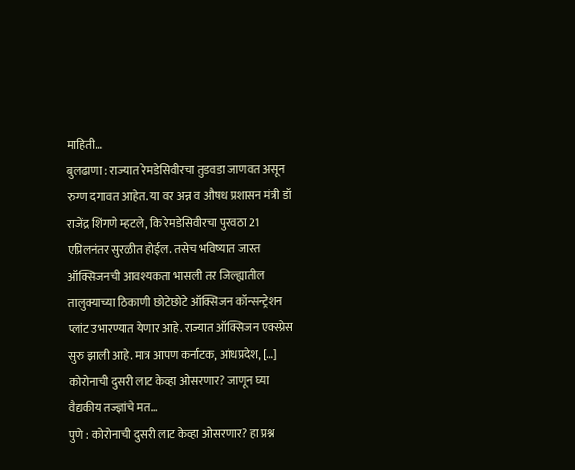माहिती…
बुलढाणा : राज्यात रेमडेसिवीरचा तुडवडा जाणवत असून रुग्ण दगावत आहेत. या वर अन्न व औषध प्रशासन मंत्री डॉ राजेंद्र शिंगणे म्हटले, कि रेमडेसिवीरचा पुरवठा 21 एप्रिलनंतर सुरळीत होईल. तसेच भविष्यात जास्त ऑक्सिजनची आवश्यकता भासली तर जिल्ह्यातील तालुक्याच्या ठिकाणी छोटेछोटे ऑक्सिजन कॉन्सन्ट्रेशन प्लांट उभारण्यात येणार आहे. राज्यात ऑक्सिजन एक्स्प्रेस सुरु झाली आहे. मात्र आपण कर्नाटक, आंधप्रदेश, […]
कोरोनाची दुसरी लाट केव्हा ओसरणार? जाणून घ्या वैद्यकीय तज्ज्ञांचे मत…
पुणे : कोरोनाची दुसरी लाट केव्हा ओसरणार? हा प्रश्न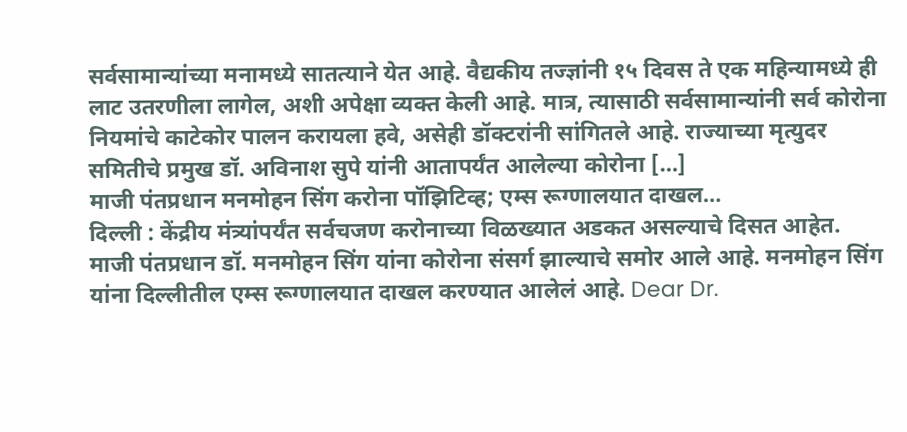सर्वसामान्यांच्या मनामध्ये सातत्याने येत आहे. वैद्यकीय तज्ज्ञांनी १५ दिवस ते एक महिन्यामध्ये ही लाट उतरणीला लागेल, अशी अपेक्षा व्यक्त केली आहे. मात्र, त्यासाठी सर्वसामान्यांनी सर्व कोरोना नियमांचे काटेकोर पालन करायला हवे, असेही डॉक्टरांनी सांगितले आहे. राज्याच्या मृत्युदर समितीचे प्रमुख डॉ. अविनाश सुपे यांनी आतापर्यंत आलेल्या कोरोना […]
माजी पंतप्रधान मनमोहन सिंग करोना पॉझिटिव्ह; एम्स रूग्णालयात दाखल…
दिल्ली : केंद्रीय मंत्र्यांपर्यंत सर्वचजण करोनाच्या विळख्यात अडकत असल्याचे दिसत आहेत. माजी पंतप्रधान डॉ. मनमोहन सिंग यांना कोरोना संसर्ग झाल्याचे समोर आले आहे. मनमोहन सिंग यांना दिल्लीतील एम्स रूग्णालयात दाखल करण्यात आलेलं आहे. Dear Dr.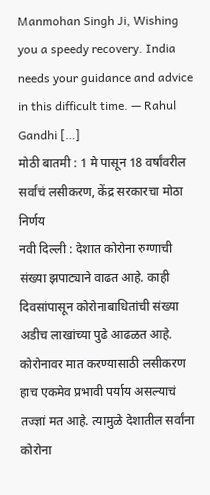Manmohan Singh Ji, Wishing you a speedy recovery. India needs your guidance and advice in this difficult time. — Rahul Gandhi […]
मोठी बातमी : 1 मे पासून 18 वर्षांवरील सर्वांचं लसीकरण, केंद्र सरकारचा मोठा निर्णय
नवी दिल्ली : देशात कोरोना रुग्णाची संख्या झपाट्याने वाढत आहे. काही दिवसांपासून कोरोनाबाधितांची संख्या अडीच लाखांच्या पुढे आढळत आहे. कोरोनावर मात करण्यासाठी लसीकरण हाच एकमेव प्रभावी पर्याय असल्याचं तज्ज्ञां मत आहे. त्यामुळे देशातील सर्वांना कोरोना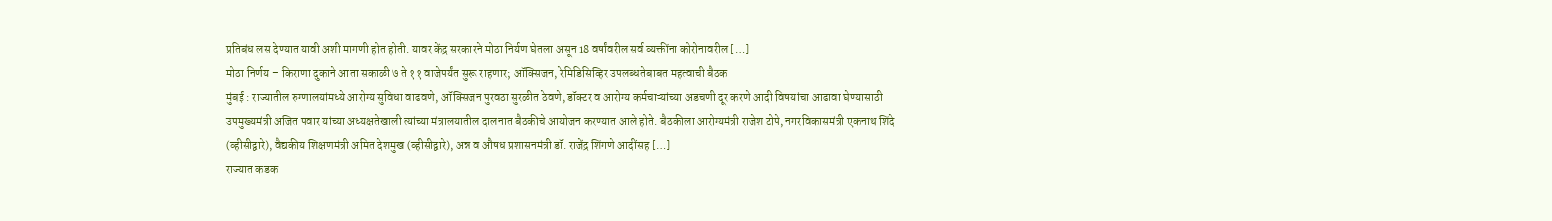प्रतिबंध लस देण्यात यावी अशी मागणी होत होती. यावर केंद्र सरकारने मोठा निर्यण घेतला असून 18 वर्षांवरील सर्व व्यक्तींना कोरोनावरील […]
मोठा निर्णय – किराणा दुकाने आता सकाळी ७ ते ११ वाजेपर्यंत सुरू राहणार; ऑक्सिजन, रेमिडिसिव्हिर उपलब्धतेबाबत महत्वाची बैठक
मुंबई : राज्यातील रुग्णालयांमध्ये आरोग्य सुविधा वाढवणे, ऑक्सिजन पुरवठा सुरळीत ठेवणे, डॉक्टर व आरोग्य कर्मचाऱ्यांच्या अडचणी दूर करणे आदी विषयांचा आढावा घेण्यासाठी उपमुख्यमंत्री अजित पवार यांच्या अध्यक्षतेखाली त्यांच्या मंत्रालयातील दालनात बैठकीचे आयोजन करण्यात आले होते. बैठकीला आरोग्यमंत्री राजेश टोपे, नगरविकासमंत्री एकनाथ शिंदे (व्हीसीद्वारे), वैद्यकीय शिक्षणमंत्री अमित देशमुख (व्हीसीद्वारे), अन्न व औषध प्रशासनमंत्री डॉ. राजेंद्र शिंगणे आदींसह […]
राज्यात कडक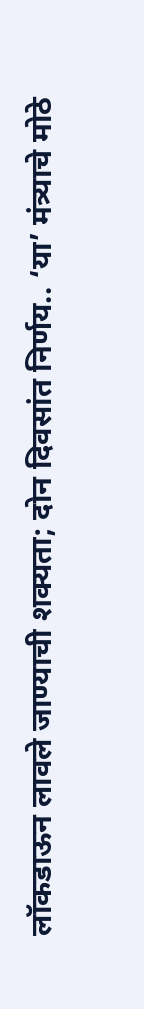लॉकडाऊन लावले जाण्याची शक्यता; दोन दिवसांत निर्णय.. ‘या’ मंत्र्याचे मोठे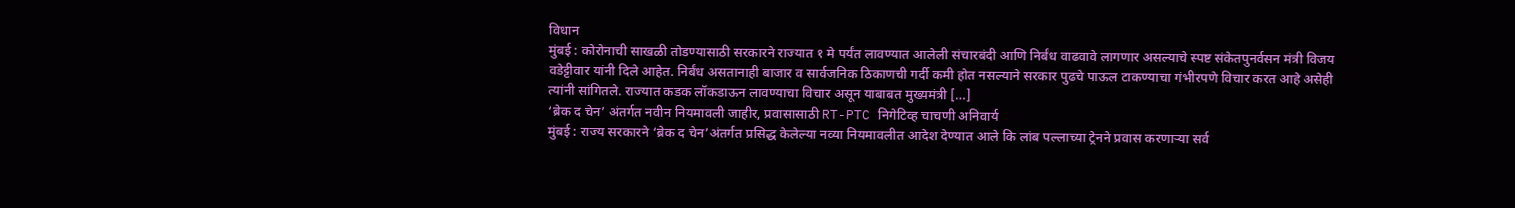विधान
मुंबई : कोरोनाची साखळी तोडण्यासाठी सरकारने राज्यात १ मे पर्यंत लावण्यात आलेली संचारबंदी आणि निर्बंध वाढवावे लागणार असल्याचे स्पष्ट संकेतपुनर्वसन मंत्री विजय वडेट्टीवार यांनी दिले आहेत. निर्बंध असतानाही बाजार व सार्वजनिक ठिकाणची गर्दी कमी होत नसल्याने सरकार पुढचे पाऊल टाकण्याचा गंभीरपणे विचार करत आहे असेही त्यांनी सांगितले. राज्यात कडक लॉकडाऊन लावण्याचा विचार असून याबाबत मुख्यमंत्री […]
‘ब्रेक द चेन’ अंतर्गत नवीन नियमावली जाहीर, प्रवासासाठी RT-PTC निगेटिव्ह चाचणी अनिवार्य
मुंबई : राज्य सरकारने ‘ब्रेक द चेन’अंतर्गत प्रसिद्ध केलेल्या नव्या नियमावलीत आदेश देण्यात आले कि लांब पल्लाच्या ट्रेनने प्रवास करणाऱ्या सर्व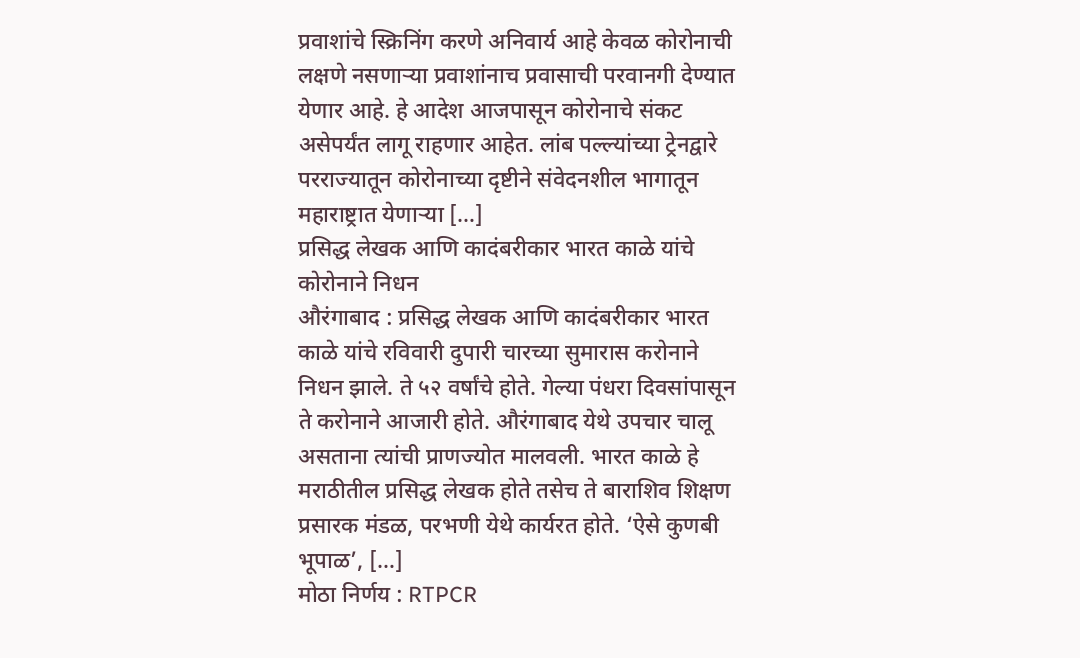प्रवाशांचे स्क्रिनिंग करणे अनिवार्य आहे केवळ कोरोनाची लक्षणे नसणाऱ्या प्रवाशांनाच प्रवासाची परवानगी देण्यात येणार आहे. हे आदेश आजपासून कोरोनाचे संकट असेपर्यंत लागू राहणार आहेत. लांब पल्ल्यांच्या ट्रेनद्वारे परराज्यातून कोरोनाच्या दृष्टीने संवेदनशील भागातून महाराष्ट्रात येणाऱ्या […]
प्रसिद्ध लेखक आणि कादंबरीकार भारत काळे यांचे कोरोनाने निधन
औरंगाबाद : प्रसिद्ध लेखक आणि कादंबरीकार भारत काळे यांचे रविवारी दुपारी चारच्या सुमारास करोनाने निधन झाले. ते ५२ वर्षांचे होते. गेल्या पंधरा दिवसांपासून ते करोनाने आजारी होते. औरंगाबाद येथे उपचार चालू असताना त्यांची प्राणज्योत मालवली. भारत काळे हे मराठीतील प्रसिद्ध लेखक होते तसेच ते बाराशिव शिक्षण प्रसारक मंडळ, परभणी येथे कार्यरत होते. ‘ऐसे कुणबी भूपाळ’, […]
मोठा निर्णय : RTPCR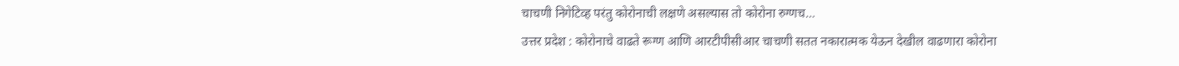चाचणी निगेटिव्ह परंतु कोरोनाची लक्षणे असल्यास तो कोरोना रुग्णच…
उत्तर प्रदेश : कोरोनाचे वाढते रूग्ण आणि आरटीपीसीआर चाचणी सतत नकारात्मक येऊन देखील वाढणारा कोरोना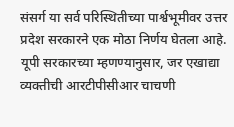संसर्ग या सर्व परिस्थितीच्या पार्श्वभूमीवर उत्तर प्रदेश सरकारने एक मोठा निर्णय घेतला आहे. यूपी सरकारच्या म्हणण्यानुसार, जर एखाद्या व्यक्तीची आरटीपीसीआर चाचणी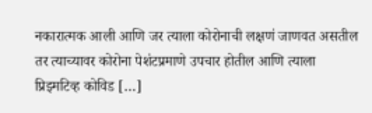नकारात्मक आली आणि जर त्याला कोरोनाची लक्षणं जाणवत असतील तर त्याच्यावर कोरोना पेशंटप्रमाणे उपचार होतील आणि त्याला प्रिझ्मटिव्ह कोविड […]